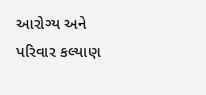આરોગ્ય અને પરિવાર કલ્યાણ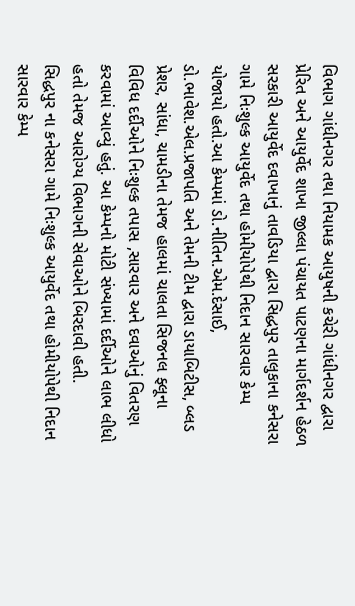વિભાગ ગાંધીનગર તથા નિયામક આયુષની કચેરી ગાંધીનગર દ્વારા પ્રેરિત અને આયુર્વેદ શાખા જીલ્લા પંચાયત પાટણના માર્ગદર્શન હેઠળ સરકારી આયુર્વેદ દવાખાનું તાવડિયા દ્વારા સિદ્ધપુર તાલુકાના કનેસરા ગામે નિઃશુલ્ક આયુર્વેદ તથા હોમીયોપેથી નિદાન સારવાર કેમ્પ યોજાયો હતો.આ કેમ્પમાં ડો.નીતિન.એમ.દેસાઈ, ડો.ભાવેશ.એલ.પ્રજાપતિ અને તેમની ટીમ દ્વારા ડાયાબિટીસ, બ્લડ પ્રેશર, સાંધા, ચામડીના તેમજ હાલમાં ચાલતા સિજનલ ફ્લૂના વિવિધ દર્દીઓને નિઃશુલ્ક તપાસ ,સારવાર અને દવાઓનું વિતરણ કરવામાં આવ્યું હતું. આ કેમ્પનો મોટી સંખ્યામાં દર્દીઓને લાભ લીધો હતો તેમજ આરોગ્ય વિભાગની સેવાઓને બિરદાવી હતી.
સિદ્ધપુર ના કનેસરા ગામે નિઃશુલ્ક આયુર્વેદ તથા હોમીયોપેથી નિદાન સારવાર કેમ્પ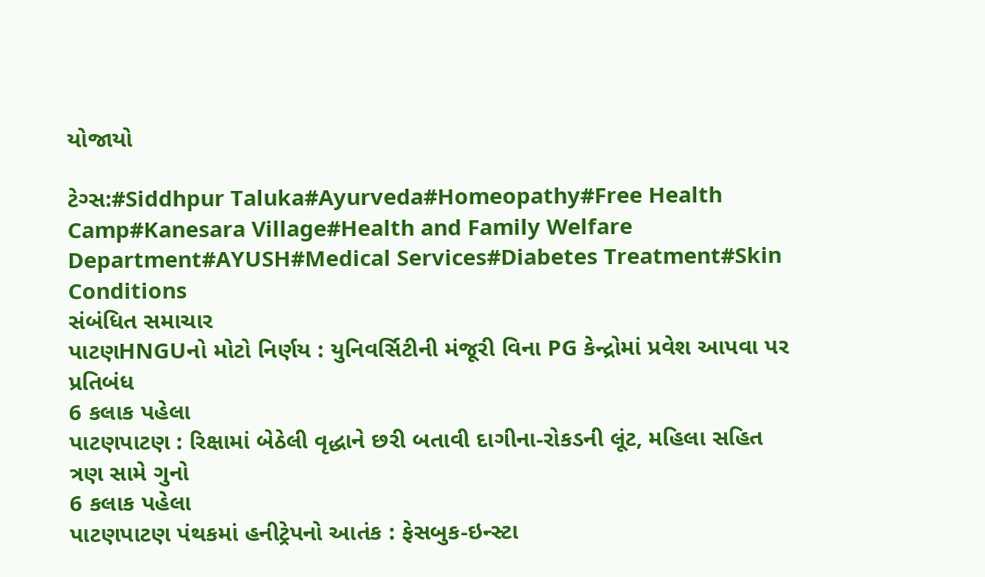યોજાયો

ટેગ્સ:#Siddhpur Taluka#Ayurveda#Homeopathy#Free Health Camp#Kanesara Village#Health and Family Welfare Department#AYUSH#Medical Services#Diabetes Treatment#Skin Conditions
સંબંધિત સમાચાર
પાટણHNGUનો મોટો નિર્ણય : યુનિવર્સિટીની મંજૂરી વિના PG કેન્દ્રોમાં પ્રવેશ આપવા પર પ્રતિબંધ
6 કલાક પહેલા
પાટણપાટણ : રિક્ષામાં બેઠેલી વૃદ્ધાને છરી બતાવી દાગીના-રોકડની લૂંટ, મહિલા સહિત ત્રણ સામે ગુનો
6 કલાક પહેલા
પાટણપાટણ પંથકમાં હનીટ્રેપનો આતંક : ફેસબુક-ઇન્સ્ટા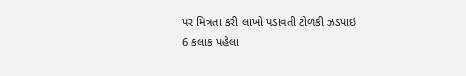પર મિત્રતા કરી લાખો પડાવતી ટોળકી ઝડપાઇ
6 કલાક પહેલા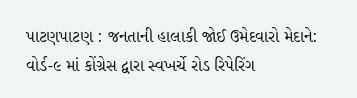પાટણપાટણ : જનતાની હાલાકી જોઈ ઉમેદવારો મેદાને: વોર્ડ-૯ માં કોંગ્રેસ દ્વારા સ્વખર્ચે રોડ રિપેરિંગ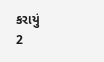કરાયું
2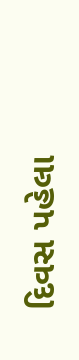દિવસ પહેલા